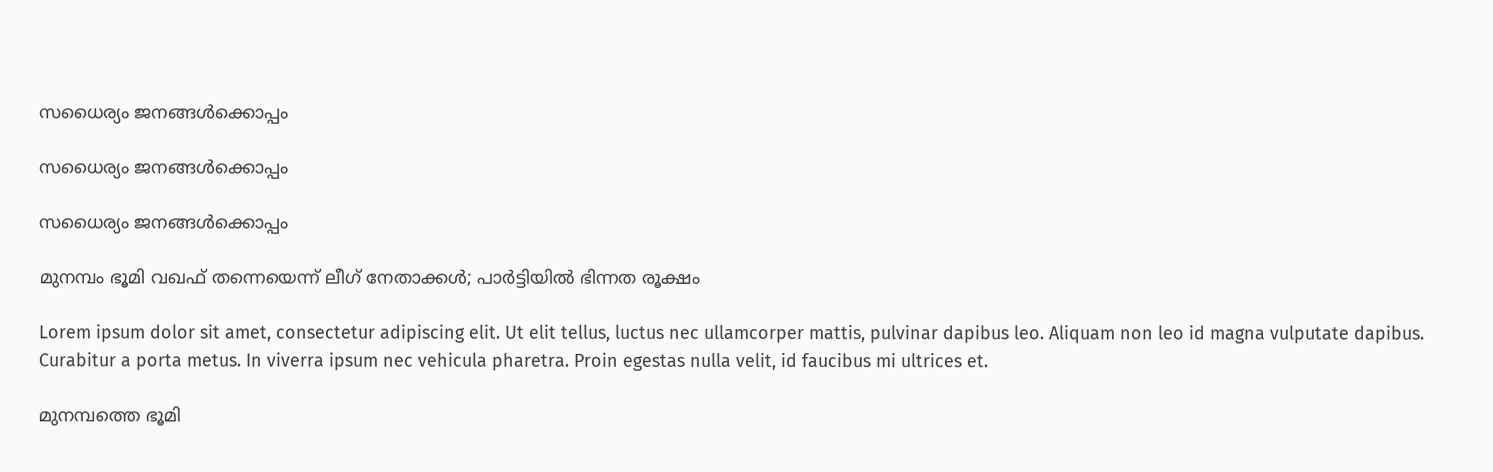സധൈര്യം ജനങ്ങൾക്കൊപ്പം

സധൈര്യം ജനങ്ങൾക്കൊപ്പം

സധൈര്യം ജനങ്ങൾക്കൊപ്പം

മുനമ്പം ഭൂമി വഖഫ് തന്നെയെന്ന് ലീഗ് നേതാക്കള്‍; പാര്‍ട്ടിയില്‍ ഭിന്നത രൂക്ഷം

Lorem ipsum dolor sit amet, consectetur adipiscing elit. Ut elit tellus, luctus nec ullamcorper mattis, pulvinar dapibus leo. Aliquam non leo id magna vulputate dapibus. Curabitur a porta metus. In viverra ipsum nec vehicula pharetra. Proin egestas nulla velit, id faucibus mi ultrices et.

മുനമ്പത്തെ ഭൂമി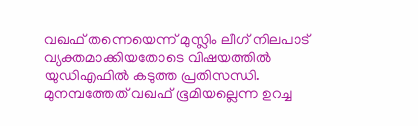വഖഫ് തന്നെയെന്ന് മുസ്ലിം ലീഗ് നിലപാട് വ്യക്തമാക്കിയതോടെ വിഷയത്തില്‍ യുഡിഎഫില്‍ കടുത്ത പ്രതിസന്ധി. മുനമ്പത്തേത് വഖഫ് ഭൂമിയല്ലെന്ന ഉറച്ച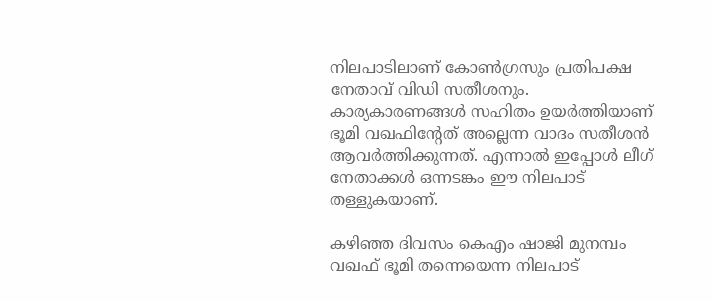നിലപാടിലാണ് കോണ്‍ഗ്രസും പ്രതിപക്ഷ നേതാവ് വിഡി സതീശനും. കാര്യകാരണങ്ങള്‍ സഹിതം ഉയര്‍ത്തിയാണ് ഭൂമി വഖഫിന്റേത് അല്ലെന്ന വാദം സതീശന്‍ ആവര്‍ത്തിക്കുന്നത്. എന്നാല്‍ ഇപ്പോള്‍ ലീഗ് നേതാക്കള്‍ ഒന്നടങ്കം ഈ നിലപാട് തള്ളുകയാണ്.

കഴിഞ്ഞ ദിവസം കെഎം ഷാജി മുനമ്പം വഖഫ് ഭൂമി തന്നെയെന്ന നിലപാട്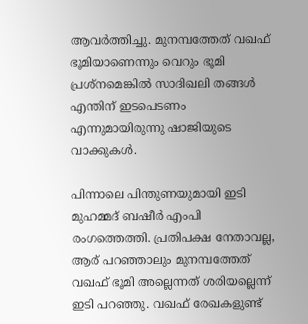ആവര്‍ത്തിച്ചു. മുനമ്പത്തേത് വഖഫ് ഭൂമിയാണെന്നും വെറും ഭൂമി പ്രശ്‌നമെങ്കില്‍ സാദിഖലി തങ്ങള്‍ എന്തിന് ഇടപെടണം എന്നുമായിരുന്നു ഷാജിയുടെ വാക്കുകള്‍.

പിന്നാലെ പിന്തുണയുമായി ഇടി മുഹമ്മദ് ബഷീര്‍ എംപി രംഗത്തെത്തി. പ്രതിപക്ഷ നേതാവല്ല, ആര് പറഞ്ഞാലും മുനമ്പത്തേത് വഖഫ് ഭൂമി അല്ലെന്നത് ശരിയല്ലെന്ന് ഇടി പറഞ്ഞു. വഖഫ് രേഖകളുണ്ട്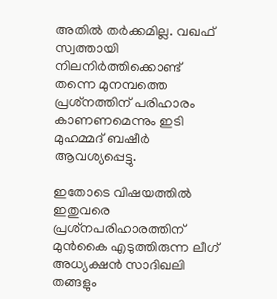അതില്‍ തര്‍ക്കമില്ല. വഖഫ് സ്വത്തായി നിലനിര്‍ത്തിക്കൊണ്ട് തന്നെ മുനമ്പത്തെ പ്രശ്‌നത്തിന് പരിഹാരം കാണണമെന്നും ഇടി മുഹമ്മദ് ബഷീര്‍ ആവശ്യപ്പെട്ടു.

ഇതോടെ വിഷയത്തില്‍ ഇതുവരെ പ്രശ്‌നപരിഹാരത്തിന് മുന്‍കൈ എടുത്തിരുന്ന ലീഗ് അധ്യക്ഷന്‍ സാദിഖലി തങ്ങളും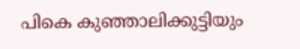പികെ കുഞ്ഞാലിക്കുട്ടിയും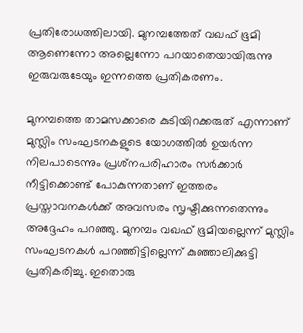പ്രതിരോധത്തിലായി. മുനമ്പത്തേത് വഖഫ് ഭൂമി ആണെന്നോ അല്ലെന്നോ പറയാതെയായിരുന്നു ഇരുവരുടേയും ഇന്നത്തെ പ്രതികരണം.

മുനമ്പത്തെ താമസക്കാരെ കുടിയിറക്കരുത് എന്നാണ് മുസ്ലിം സംഘടനകളുടെ യോഗത്തില്‍ ഉയര്‍ന്ന നിലപാടെന്നും പ്രശ്‌നപരിഹാരം സര്‍ക്കാര്‍ നീട്ടിക്കൊണ്ട് പോകുന്നതാണ് ഇത്തരം പ്രസ്താവനകള്‍ക്ക് അവസരം സൃഷ്ടിക്കുന്നതെന്നും അദ്ദേഹം പറഞ്ഞു. മുനമ്പം വഖഫ് ഭൂമിയല്ലെന്ന് മുസ്ലിം സംഘടനകള്‍ പറഞ്ഞിട്ടില്ലെന്ന് കുഞ്ഞാലിക്കുട്ടി പ്രതികരിച്ചു. ഇതൊരു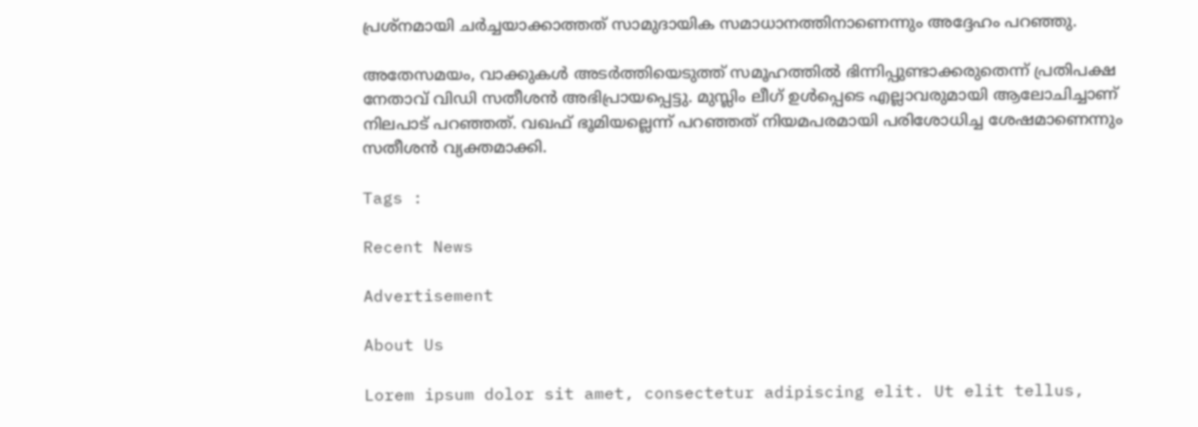പ്രശ്‌നമായി ചര്‍ച്ചയാക്കാത്തത് സാമുദായിക സമാധാനത്തിനാണെന്നും അദ്ദേഹം പറഞ്ഞു.

അതേസമയം, വാക്കുകള്‍ അടര്‍ത്തിയെടുത്ത് സമൂഹത്തില്‍ ഭിന്നിപ്പുണ്ടാക്കരുതെന്ന് പ്രതിപക്ഷ നേതാവ് വിഡി സതീശന്‍ അഭിപ്രായപ്പെട്ടു. മുസ്ലിം ലീഗ് ഉള്‍പ്പെടെ എല്ലാവരുമായി ആലോചിച്ചാണ് നിലപാട് പറഞ്ഞത്. വഖഫ് ഭൂമിയല്ലെന്ന് പറഞ്ഞത് നിയമപരമായി പരിശോധിച്ച ശേഷമാണെന്നും സതീശന്‍ വ്യക്തമാക്കി.

Tags :

Recent News

Advertisement

About Us

Lorem ipsum dolor sit amet, consectetur adipiscing elit. Ut elit tellus,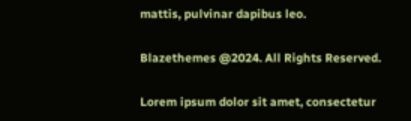mattis, pulvinar dapibus leo.

Blazethemes @2024. All Rights Reserved.

Lorem ipsum dolor sit amet, consectetur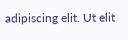adipiscing elit. Ut elit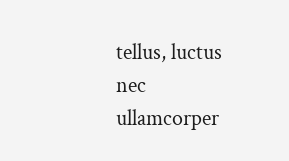tellus, luctus nec ullamcorper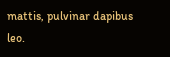mattis, pulvinar dapibus leo.